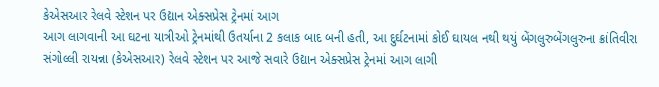કેએસઆર રેલવે સ્ટેશન પર ઉદ્યાન એક્સપ્રેસ ટ્રેનમાં આગ
આગ લાગવાની આ ઘટના યાત્રીઓ ટ્રેનમાંથી ઉતર્યાના 2 કલાક બાદ બની હતી, આ દુર્ઘટનામાં કોઈ ઘાયલ નથી થયું બેંગલુરુબેંગલુરુના ક્રાંતિવીરા સંગોલ્લી રાયન્ના (કેએસઆર) રેલવે સ્ટેશન પર આજે સવારે ઉદ્યાન એક્સપ્રેસ ટ્રેનમાં આગ લાગી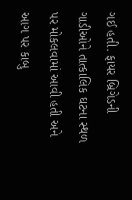ગઈ હતી. ફાયર બ્રિગેડની ગાડીઓને તાત્કાલિક ઘટના સ્થળ પર મોકલવામાં આવી હતી અને આગ પર કાબુ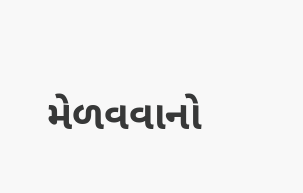મેળવવાનો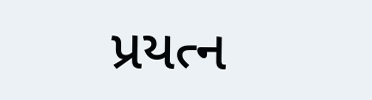પ્રયત્ન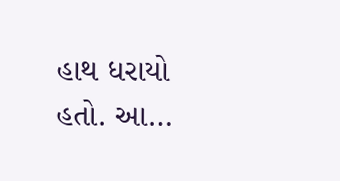હાથ ધરાયો હતો. આ…